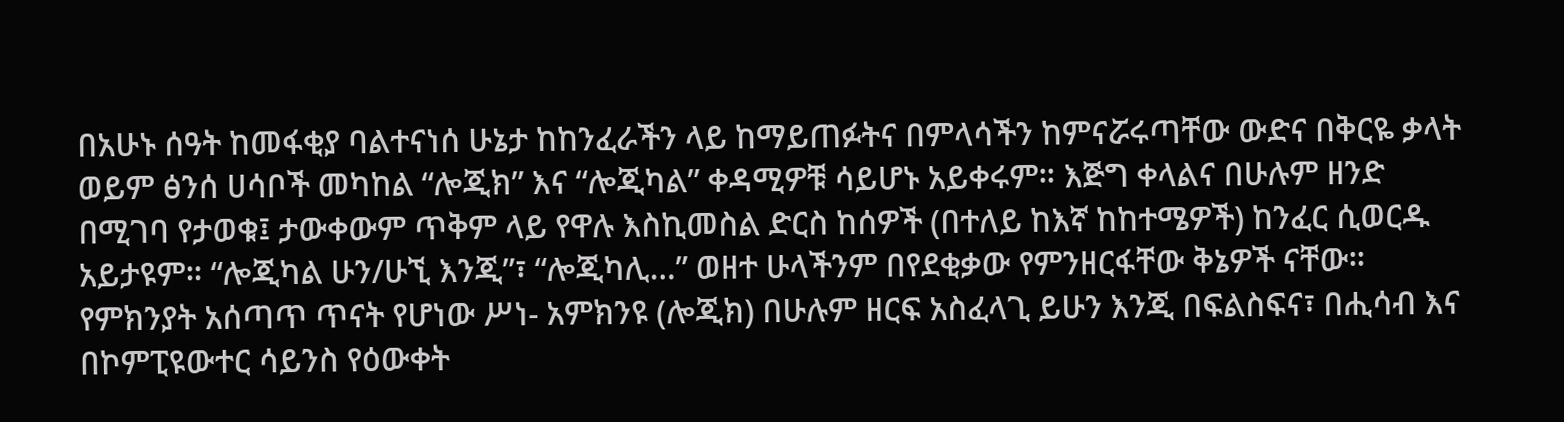በአሁኑ ሰዓት ከመፋቂያ ባልተናነሰ ሁኔታ ከከንፈራችን ላይ ከማይጠፉትና በምላሳችን ከምናሯሩጣቸው ውድና በቅርዬ ቃላት ወይም ፅንሰ ሀሳቦች መካከል “ሎጂክ” እና “ሎጂካል” ቀዳሚዎቹ ሳይሆኑ አይቀሩም። እጅግ ቀላልና በሁሉም ዘንድ በሚገባ የታወቁ፤ ታውቀውም ጥቅም ላይ የዋሉ እስኪመስል ድርስ ከሰዎች (በተለይ ከእኛ ከከተሜዎች) ከንፈር ሲወርዱ አይታዩም። “ሎጂካል ሁን/ሁኚ እንጂ”፣ “ሎጂካሊ…” ወዘተ ሁላችንም በየደቂቃው የምንዘርፋቸው ቅኔዎች ናቸው።
የምክንያት አሰጣጥ ጥናት የሆነው ሥነ- አምክንዩ (ሎጂክ) በሁሉም ዘርፍ አስፈላጊ ይሁን እንጂ በፍልስፍና፣ በሒሳብ እና በኮምፒዩውተር ሳይንስ የዕውቀት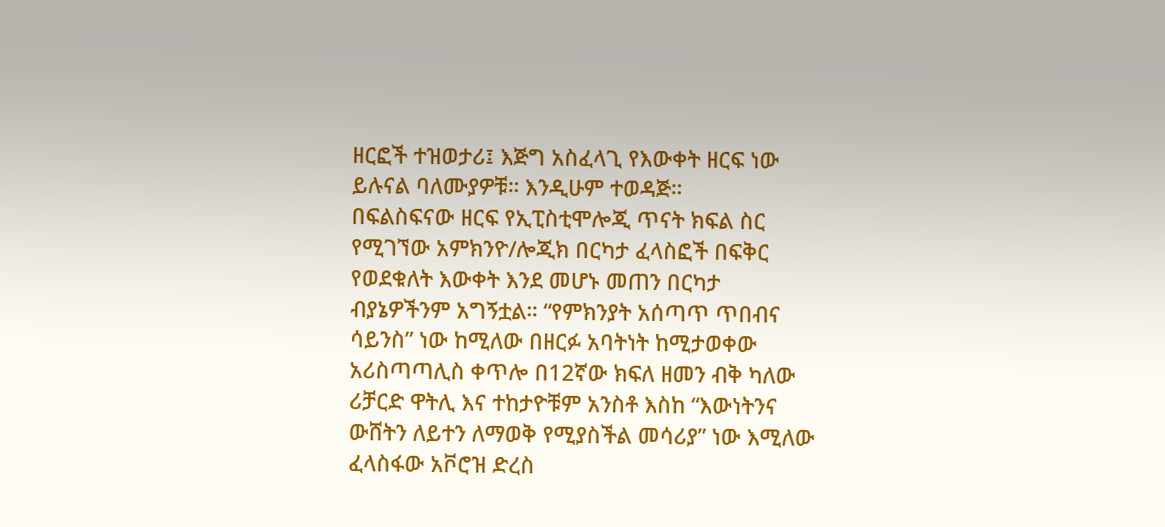ዘርፎች ተዝወታሪ፤ እጅግ አስፈላጊ የእውቀት ዘርፍ ነው ይሉናል ባለሙያዎቹ። እንዲሁም ተወዳጅ።
በፍልስፍናው ዘርፍ የኢፒስቲሞሎጂ ጥናት ክፍል ስር የሚገኘው አምክንዮ/ሎጂክ በርካታ ፈላስፎች በፍቅር የወደቁለት እውቀት እንደ መሆኑ መጠን በርካታ ብያኔዎችንም አግኝቷል። “የምክንያት አሰጣጥ ጥበብና ሳይንስ” ነው ከሚለው በዘርፉ አባትነት ከሚታወቀው አሪስጣጣሊስ ቀጥሎ በ12ኛው ክፍለ ዘመን ብቅ ካለው ሪቻርድ ዋትሊ እና ተከታዮቹም አንስቶ እስከ “እውነትንና ውሸትን ለይተን ለማወቅ የሚያስችል መሳሪያ” ነው እሚለው ፈላስፋው አቮሮዝ ድረስ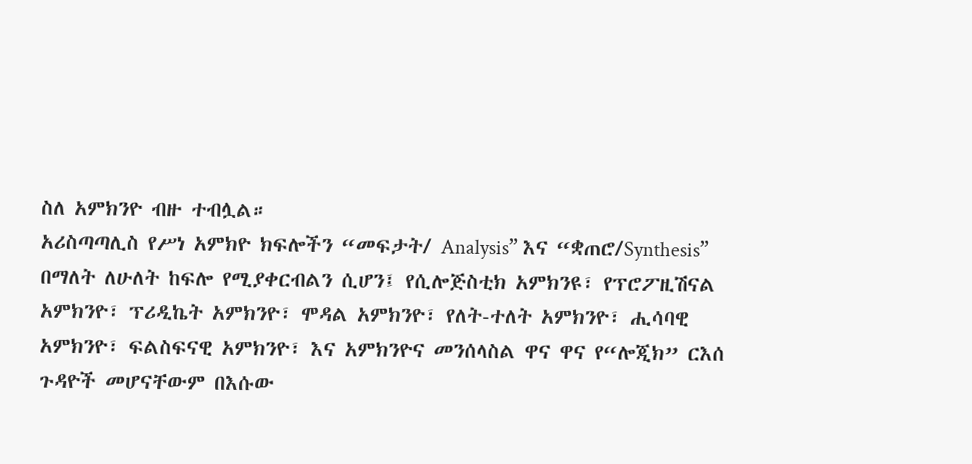ስለ አምክንዮ ብዙ ተብሏል።
አሪስጣጣሊስ የሥነ አምክዮ ክፍሎችን “መፍታት/ Analysis” እና “ቋጠሮ/Synthesis” በማለት ለሁለት ከፍሎ የሚያቀርብልን ሲሆን፤ የሲሎጅስቲክ አምክንዩ፣ የፕሮፖዚሽናል አምክንዮ፣ ፕሪዲኬት አምክንዮ፣ ሞዳል አምክንዮ፣ የለት-ተለት አምክንዮ፣ ሒሳባዊ አምክንዮ፣ ፍልስፍናዊ አምክንዮ፣ እና አምክንዮና መንሰላስል ዋና ዋና የ“ሎጂክ” ርእሰ ጉዳዮች መሆናቸውም በእሱው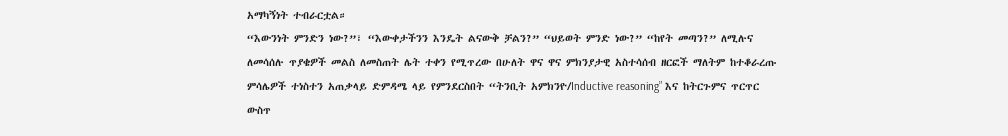አማካኝነት ተብራርቷል።
“እውንነት ምንድን ነው?”፣ “እውቀታችንን እንዴት ልናውቅ ቻልን?” “ህይወት ምንድ ነው?” “ከየት መጣን?” ለሚሉና ለመሳሰሉ ጥያቄዎች መልስ ለመስጠት ሌት ተቀን የሚጥረው በሁለት ዋና ዋና ምክንያታዊ አስተሳሰብ ዘርፎች ማለትም ከተቆራረጡ ምሳሌዎች ተነስተን አጠቃላይ ድምዳሜ ላይ የምንደርስበት “ትንቢት አምክንዮ/Inductive reasoning” እና ከትርጉምና ጥርጥር ውስጥ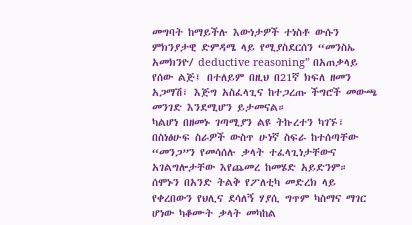መግባት ከማይችሉ እውነታዎች ተነስቶ ውሱን ምክንያታዊ ድምዳሜ ላይ የሚያስደርሰን “መንስኤ አመክንዮ/ deductive reasoning” በአጠቃላይ የሰው ልጅ፤ በተለይም በዚህ በ21ኛ ክፍለ ዘመን አጋማሽ፣ እጅግ አስፈላጊና ከተጋረጡ ችግሮች መውጫ መንገድ እንደሚሆን ይታመናል።
ካልሆነ በዘመኑ ገጣሚያን ልዩ ትኩረተን ካገኙ፣ በስነፅሁፍ ስራዎች ውስጥ ሁነኛ ስፍራ ከተሰጣቸው “መንጋ”ን የመሳሰሉ ቃላት ተፈላጊነታቸውና አገልግሎታቸው እየጨመረ ከመሄድ አይድንም።
ሰሞኑን በአንድ ትልቅ የፖለቲካ መድረክ ላይ የቀረበውን የህሊና ደሳለኝ ሃያሲ ግጥም ካስማና ማገር ሆነው ካቆሙት ቃላት መካከል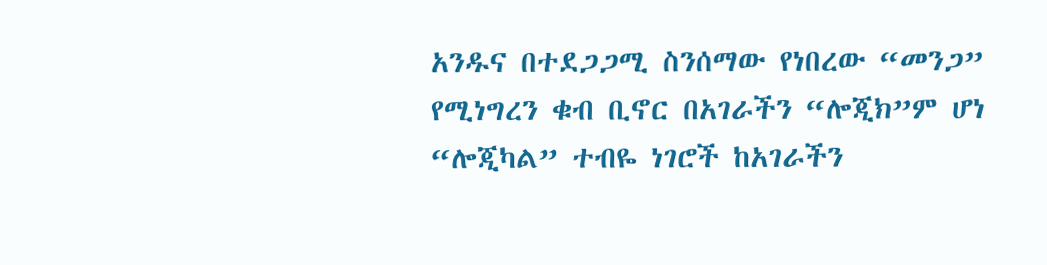አንዱና በተደጋጋሚ ስንሰማው የነበረው “መንጋ” የሚነግረን ቁብ ቢኖር በአገራችን “ሎጂክ”ም ሆነ “ሎጂካል” ተብዬ ነገሮች ከአገራችን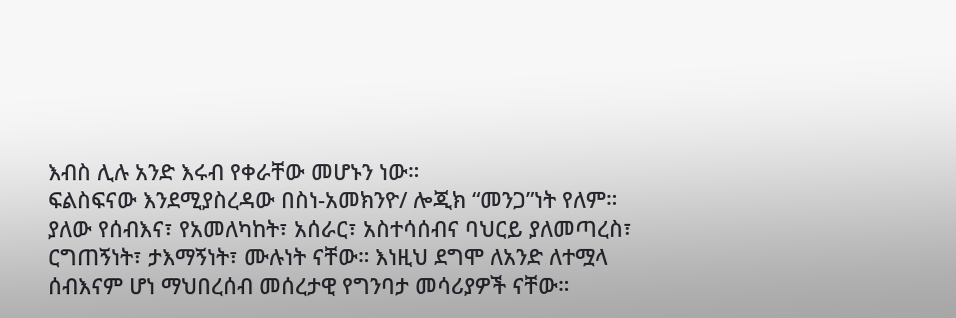እብስ ሊሉ አንድ እሩብ የቀራቸው መሆኑን ነው።
ፍልስፍናው እንደሚያስረዳው በስነ-አመክንዮ/ ሎጂክ “መንጋ”ነት የለም። ያለው የሰብእና፣ የአመለካከት፣ አሰራር፣ አስተሳሰብና ባህርይ ያለመጣረስ፣ ርግጠኝነት፣ ታእማኝነት፣ ሙሉነት ናቸው። እነዚህ ደግሞ ለአንድ ለተሟላ ሰብእናም ሆነ ማህበረሰብ መሰረታዊ የግንባታ መሳሪያዎች ናቸው።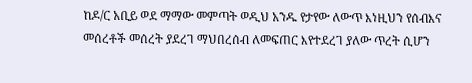ከዶ/ር አቢይ ወደ ማማው መምጣት ወዲህ አንዱ የታየው ለውጥ እነዚህን የሰብእና መሰረቶች መሰረት ያደረገ ማህበረሰብ ለመፍጠር እየተደረገ ያለው ጥረት ሲሆን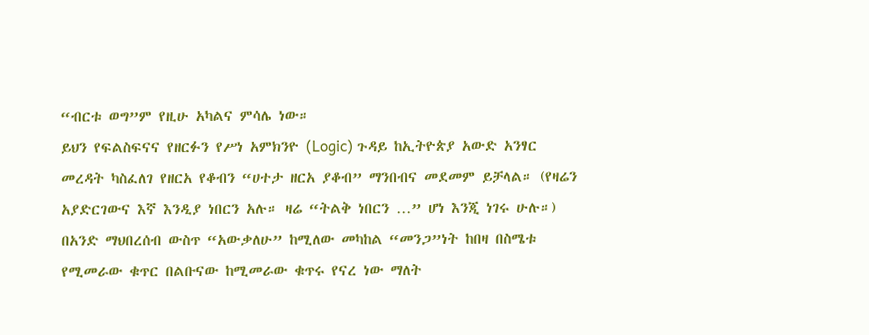“ብርቱ ወግ”ም የዚሁ አካልና ምሳሌ ነው።
ይህን የፍልስፍናና የዘርፉን የሥነ አምክንዮ (Logic) ጉዳይ ከኢትዮጵያ አውድ አንፃር መረዳት ካስፈለገ የዘርአ የቆብን “ሀተታ ዘርአ ያቆብ” ማንበብና መደመም ይቻላል። (የዛሬን አያድርገውና እኛ እንዲያ ነበርን አሉ። ዛሬ “ትልቅ ነበርን …” ሆነ እንጂ ነገሩ ሁሉ።)
በአንድ ማህበረሰብ ውስጥ “አውቃለሁ” ከሚለው መካከል “መንጋ”ነት ከበዛ በስሜቱ የሚመራው ቁጥር በልቡናው ከሚመራው ቁጥሩ የናረ ነው ማለት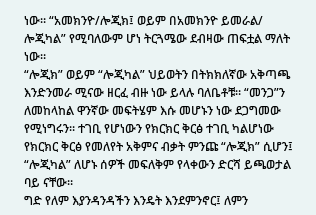ነው። “አመክንዮ/ሎጂክ፤ ወይም በአመክንዮ ይመራል/ ሎጂካል” የሚባለውም ሆነ ትርጓሜው ደብዛው ጠፍቷል ማለት ነው።
“ሎጂክ” ወይም “ሎጂካል” ህይወትን በትክክለኛው አቅጣጫ እንድንመራ ሚናው ዘርፈ ብዙ ነው ይላሉ ባለቤቶቹ። “መንጋ”ን ለመከላከል ዋንኛው መፍትሄም እሱ መሆኑን ነው ደጋግመው የሚነግሩን። ተገቢ የሆነውን የክርክር ቅርፅ ተገቢ ካልሆነው የክርክር ቅርፅ የመለየት አቅምና ብቃት ምንጩ “ሎጂክ” ሲሆን፤ “ሎጂካል” ለሆኑ ሰዎች መፍለቅም የላቀውን ድርሻ ይጫወታል ባይ ናቸው።
ግድ የለም እያንዳንዳችን እንዴት እንደምንኖር፤ ለምን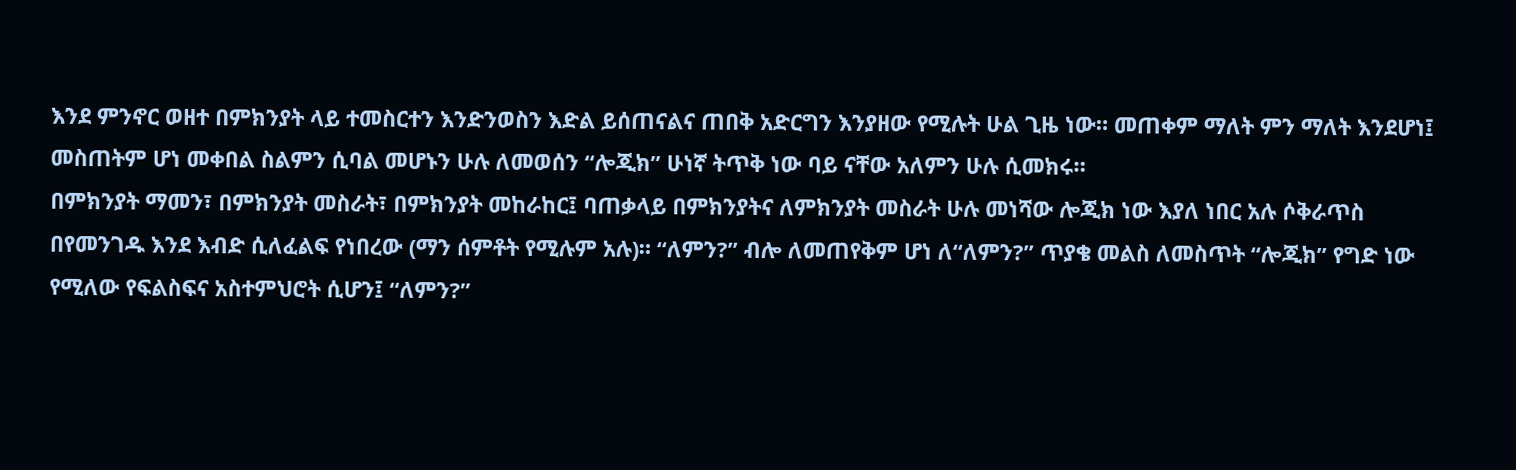እንደ ምንኖር ወዘተ በምክንያት ላይ ተመስርተን እንድንወስን እድል ይሰጠናልና ጠበቅ አድርግን እንያዘው የሚሉት ሁል ጊዜ ነው። መጠቀም ማለት ምን ማለት እንደሆነ፤ መስጠትም ሆነ መቀበል ስልምን ሲባል መሆኑን ሁሉ ለመወሰን “ሎጂክ” ሁነኛ ትጥቅ ነው ባይ ናቸው አለምን ሁሉ ሲመክሩ።
በምክንያት ማመን፣ በምክንያት መስራት፣ በምክንያት መከራከር፤ ባጠቃላይ በምክንያትና ለምክንያት መስራት ሁሉ መነሻው ሎጂክ ነው እያለ ነበር አሉ ሶቅራጥስ በየመንገዱ እንደ እብድ ሲለፈልፍ የነበረው (ማን ሰምቶት የሚሉም አሉ)። “ለምን?” ብሎ ለመጠየቅም ሆነ ለ“ለምን?” ጥያቄ መልስ ለመስጥት “ሎጂክ” የግድ ነው የሚለው የፍልስፍና አስተምህሮት ሲሆን፤ “ለምን?”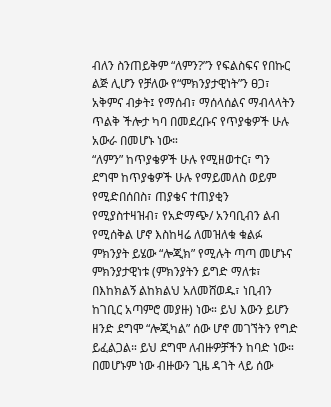ብለን ስንጠይቅም “ለምን?”ን የፍልስፍና የበኩር ልጅ ሊሆን የቻለው የ“ምክንያታዊነት”ን ፀጋ፣ አቅምና ብቃት፤ የማሰብ፣ ማሰላሰልና ማብላላትን ጥልቅ ችሎታ ካባ በመደረቡና የጥያቄዎች ሁሉ አውራ በመሆኑ ነው።
“ለምን” ከጥያቄዎች ሁሉ የሚዘወተር፣ ግን ደግሞ ከጥያቄዎች ሁሉ የማይመለስ ወይም የሚድበሰበስ፣ ጠያቄና ተጠያቂን የሚያስተዛዝብ፣ የአድማጭ/ አንባቢብን ልብ የሚሰቅል ሆኖ እስከዛሬ ለመዝለቁ ቁልፉ ምክንያት ይሄው “ሎጂክ” የሚሉት ጣጣ መሆኑና ምክንያታዊነቱ (ምክንያትን ይግድ ማለቱ፣ በእከክልኝ ልከክልህ አለመሸወዱ፣ ነቢብን ከገቢር አጣምሮ መያዙ) ነው። ይህ እውን ይሆን ዘንድ ደግሞ “ሎጂካል” ሰው ሆኖ መገኘትን የግድ ይፈልጋል። ይህ ደግሞ ለብዙዎቻችን ከባድ ነው። በመሆኑም ነው ብዙውን ጊዜ ዳገት ላይ ሰው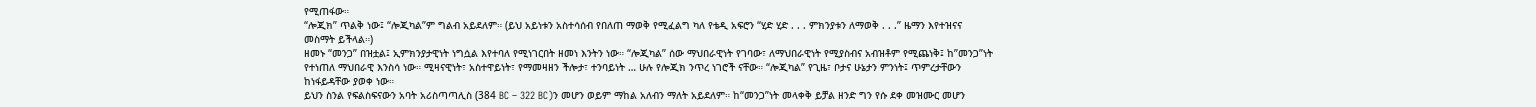የሚጠፋው።
“ሎጂክ” ጥልቅ ነው፤ “ሎጂካል”ም ግልብ አይደለም። (ይህ አይነቱን አስተሳሰብ የበለጠ ማወቅ የሚፈልግ ካለ የቴዲ አፍሮን “ሂድ ሂድ . . . ምክንያቱን ለማወቅ . . .” ዜማን እየተዝናና መስማት ይችላል።)
ዘመኑ “መንጋ” በዝቷል፤ ኢምክንያታዊነት ነግሷል እየተባለ የሚነገርበት ዘመነ እንትን ነው። “ሎጂካል” ሰው ማህበራዊነት የገባው፣ ለማህበራዊነት የሚያስብና አብዝቶም የሚጨነቅ፤ ከ”መንጋ”ነት የተነጠለ ማህበራዊ እንስሳ ነው። ሚዛናዊነት፣ አስተዋይነት፣ የማመዛዘን ችሎታ፣ ተንባይነት … ሁሉ የሎጂክ ንጥረ ነገሮች ናቸው። “ሎጂካል” የጊዜ፣ ቦታና ሁኔታን ምንነት፤ ጥምረታቸውን ከነፋይዳቸው ያወቀ ነው።
ይህን ስንል የፍልስፍናውን አባት አሪስጣጣሊስ (384 BC – 322 BC)ን መሆን ወይም ማከል አለብን ማለት አይደለም። ከ“መንጋ”ነት መላቀቅ ይቻል ዘንድ ግን የሱ ደቀ መዝሙር መሆን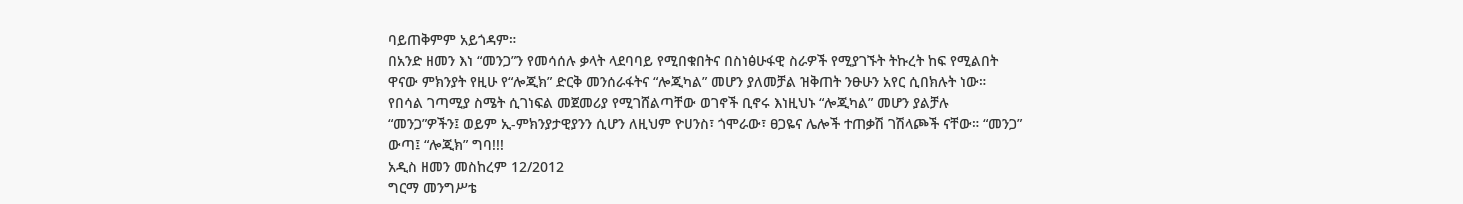ባይጠቅምም አይጎዳም።
በአንድ ዘመን እነ “መንጋ”ን የመሳሰሉ ቃላት ላደባባይ የሚበቁበትና በስነፅሁፋዊ ስራዎች የሚያገኙት ትኩረት ከፍ የሚልበት ዋናው ምክንያት የዚሁ የ“ሎጂክ” ድርቅ መንሰራፋትና “ሎጂካል” መሆን ያለመቻል ዝቅጠት ንፁሁን አየር ሲበክሉት ነው። የበሳል ገጣሚያ ስሜት ሲገነፍል መጀመሪያ የሚገሸልጣቸው ወገኖች ቢኖሩ እነዚህኑ “ሎጂካል” መሆን ያልቻሉ “መንጋ”ዎችን፤ ወይም ኢ-ምክንያታዊያንን ሲሆን ለዚህም ዮሀንስ፣ ጎሞራው፣ ፀጋዬና ሌሎች ተጠቃሽ ገሽላጮች ናቸው። “መንጋ” ውጣ፤ “ሎጂክ” ግባ!!!
አዲስ ዘመን መስከረም 12/2012
ግርማ መንግሥቴ